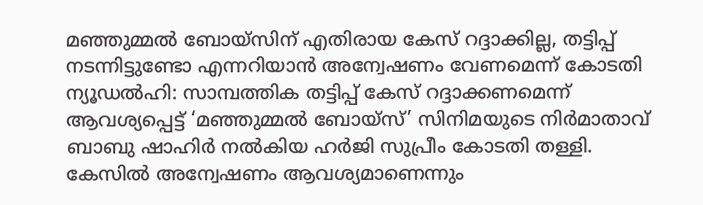മഞ്ഞുമ്മൽ ബോയ്സിന് എതിരായ കേസ് റദ്ദാക്കില്ല, തട്ടിപ്പ് നടന്നിട്ടുണ്ടോ എന്നറിയാൻ അന്വേഷണം വേണമെന്ന് കോടതി
ന്യൂഡൽഹി: സാമ്പത്തിക തട്ടിപ്പ് കേസ് റദ്ദാക്കണമെന്ന് ആവശ്യപ്പെട്ട് ‘മഞ്ഞുമ്മൽ ബോയ്സ്’ സിനിമയുടെ നിർമാതാവ് ബാബു ഷാഹിർ നൽകിയ ഹർജി സുപ്രീം കോടതി തള്ളി. കേസിൽ അന്വേഷണം ആവശ്യമാണെന്നും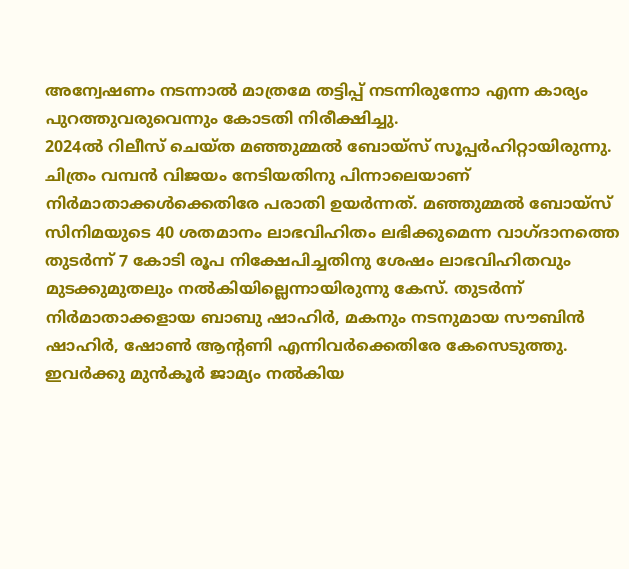അന്വേഷണം നടന്നാൽ മാത്രമേ തട്ടിപ്പ് നടന്നിരുന്നോ എന്ന കാര്യം പുറത്തുവരുവെന്നും കോടതി നിരീക്ഷിച്ചു.
2024ൽ റിലീസ് ചെയ്ത മഞ്ഞുമ്മൽ ബോയ്സ് സൂപ്പർഹിറ്റായിരുന്നു. ചിത്രം വമ്പൻ വിജയം നേടിയതിനു പിന്നാലെയാണ് നിർമാതാക്കൾക്കെതിരേ പരാതി ഉയർന്നത്. മഞ്ഞുമ്മൽ ബോയ്സ് സിനിമയുടെ 40 ശതമാനം ലാഭവിഹിതം ലഭിക്കുമെന്ന വാഗ്ദാനത്തെ തുടർന്ന് 7 കോടി രൂപ നിക്ഷേപിച്ചതിനു ശേഷം ലാഭവിഹിതവും മുടക്കുമുതലും നൽകിയില്ലെന്നായിരുന്നു കേസ്. തുടർന്ന് നിർമാതാക്കളായ ബാബു ഷാഹിർ, മകനും നടനുമായ സൗബിൻ ഷാഹിർ, ഷോൺ ആന്റണി എന്നിവർക്കെതിരേ കേസെടുത്തു.
ഇവർക്കു മുൻകൂർ ജാമ്യം നൽകിയ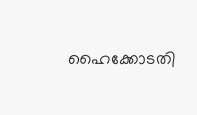ഹൈക്കോടതി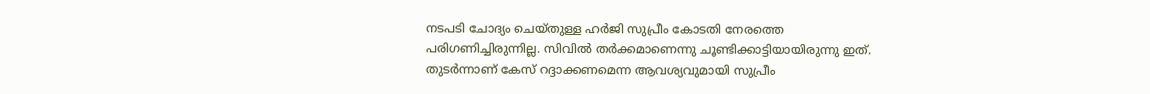നടപടി ചോദ്യം ചെയ്തുള്ള ഹർജി സുപ്രീം കോടതി നേരത്തെ പരിഗണിച്ചിരുന്നില്ല. സിവിൽ തർക്കമാണെന്നു ചൂണ്ടിക്കാട്ടിയായിരുന്നു ഇത്. തുടർന്നാണ് കേസ് റദ്ദാക്കണമെന്ന ആവശ്യവുമായി സുപ്രീം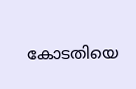കോടതിയെ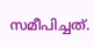സമീപിച്ചത്.